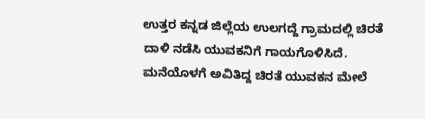ಉತ್ತರ ಕನ್ನಡ ಜಿಲ್ಲೆಯ ಉಲಗದ್ದೆ ಗ್ರಾಮದಲ್ಲಿ ಚಿರತೆ ದಾಳಿ ನಡೆಸಿ ಯುವಕನಿಗೆ ಗಾಯಗೊಳಿಸಿದೆ. ಮನೆಯೊಳಗೆ ಅವಿತಿದ್ದ ಚಿರತೆ ಯುವಕನ ಮೇಲೆ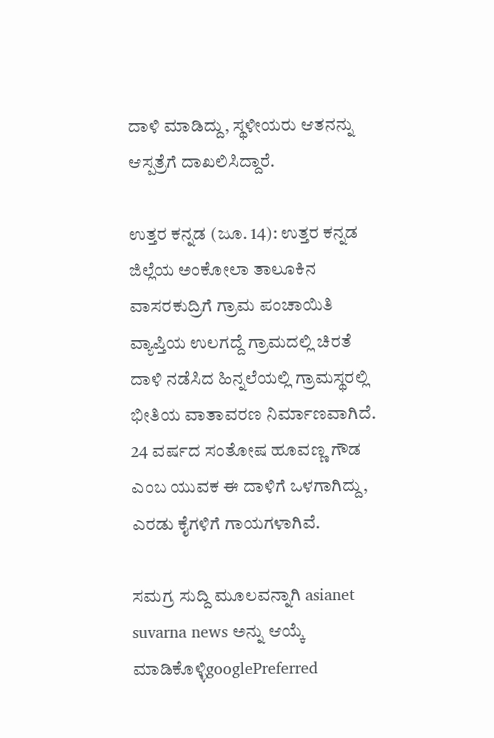ದಾಳಿ ಮಾಡಿದ್ದು, ಸ್ಥಳೀಯರು ಆತನನ್ನು ಆಸ್ಪತ್ರೆಗೆ ದಾಖಲಿಸಿದ್ದಾರೆ.

ಉತ್ತರ ಕನ್ನಡ (ಜೂ. 14): ಉತ್ತರ ಕನ್ನಡ ಜಿಲ್ಲೆಯ ಅಂಕೋಲಾ ತಾಲೂಕಿನ ವಾಸರಕುದ್ರಿಗೆ ಗ್ರಾಮ ಪಂಚಾಯಿತಿ ವ್ಯಾಪ್ತಿಯ ಉಲಗದ್ದೆ ಗ್ರಾಮದಲ್ಲಿ ಚಿರತೆ ದಾಳಿ ನಡೆಸಿದ ಹಿನ್ನಲೆಯಲ್ಲಿ ಗ್ರಾಮಸ್ಥರಲ್ಲಿ ಭೀತಿಯ ವಾತಾವರಣ ನಿರ್ಮಾಣವಾಗಿದೆ. 24 ವರ್ಷದ ಸಂತೋಷ ಹೂವಣ್ಣ ಗೌಡ ಎಂಬ ಯುವಕ ಈ ದಾಳಿಗೆ ಒಳಗಾಗಿದ್ದು, ಎರಡು ಕೈಗಳಿಗೆ ಗಾಯಗಳಾಗಿವೆ.

ಸಮಗ್ರ ಸುದ್ದಿ ಮೂಲವನ್ನಾಗಿ asianet suvarna news ಅನ್ನು ಆಯ್ಕೆ ಮಾಡಿಕೊಳ್ಳಿgooglePreferred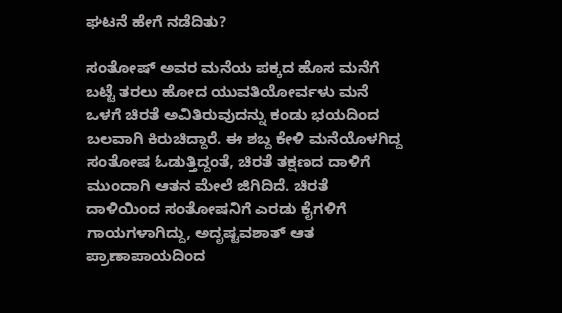ಘಟನೆ ಹೇಗೆ ನಡೆದಿತು?

ಸಂತೋಷ್ ಅವರ ಮನೆಯ ಪಕ್ಕದ ಹೊಸ ಮನೆಗೆ ಬಟ್ಟೆ ತರಲು ಹೋದ ಯುವತಿಯೋರ್ವಳು ಮನೆ ಒಳಗೆ ಚಿರತೆ ಅವಿತಿರುವುದನ್ನು ಕಂಡು ಭಯದಿಂದ ಬಲವಾಗಿ ಕಿರುಚಿದ್ದಾರೆ. ಈ ಶಬ್ದ ಕೇಳಿ ಮನೆಯೊಳಗಿದ್ದ ಸಂತೋಷ ಓಡುತ್ತಿದ್ದಂತೆ, ಚಿರತೆ ತಕ್ಷಣದ ದಾಳಿಗೆ ಮುಂದಾಗಿ ಆತನ ಮೇಲೆ ಜಿಗಿದಿದೆ. ಚಿರತೆ ದಾಳಿಯಿಂದ ಸಂತೋಷನಿಗೆ ಎರಡು ಕೈಗಳಿಗೆ ಗಾಯಗಳಾಗಿದ್ದು, ಅದೃಷ್ಟವಶಾತ್ ಆತ ಪ್ರಾಣಾಪಾಯದಿಂದ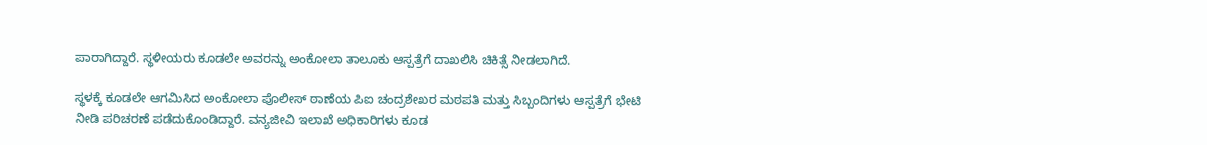ಪಾರಾಗಿದ್ದಾರೆ. ಸ್ಥಳೀಯರು ಕೂಡಲೇ ಅವರನ್ನು ಅಂಕೋಲಾ ತಾಲೂಕು ಆಸ್ಪತ್ರೆಗೆ ದಾಖಲಿಸಿ ಚಿಕಿತ್ಸೆ ನೀಡಲಾಗಿದೆ.

ಸ್ಥಳಕ್ಕೆ ಕೂಡಲೇ ಆಗಮಿಸಿದ ಅಂಕೋಲಾ ಪೊಲೀಸ್ ಠಾಣೆಯ ಪಿಐ ಚಂದ್ರಶೇಖರ ಮಠಪತಿ ಮತ್ತು ಸಿಬ್ಬಂದಿಗಳು ಆಸ್ಪತ್ರೆಗೆ ಭೇಟಿ ನೀಡಿ ಪರಿಚರಣೆ ಪಡೆದುಕೊಂಡಿದ್ದಾರೆ. ವನ್ಯಜೀವಿ ಇಲಾಖೆ ಅಧಿಕಾರಿಗಳು ಕೂಡ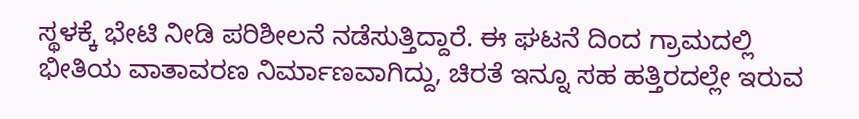ಸ್ಥಳಕ್ಕೆ ಭೇಟಿ ನೀಡಿ ಪರಿಶೀಲನೆ ನಡೆಸುತ್ತಿದ್ದಾರೆ. ಈ ಘಟನೆ ದಿಂದ ಗ್ರಾಮದಲ್ಲಿ ಭೀತಿಯ ವಾತಾವರಣ ನಿರ್ಮಾಣವಾಗಿದ್ದು, ಚಿರತೆ ಇನ್ನೂ ಸಹ ಹತ್ತಿರದಲ್ಲೇ ಇರುವ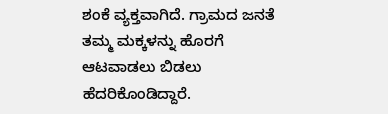ಶಂಕೆ ವ್ಯಕ್ತವಾಗಿದೆ. ಗ್ರಾಮದ ಜನತೆ ತಮ್ಮ ಮಕ್ಕಳನ್ನು ಹೊರಗೆ ಆಟವಾಡಲು ಬಿಡಲು ಹೆದರಿಕೊಂಡಿದ್ದಾರೆ.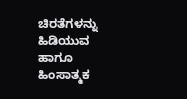ಚಿರತೆಗಳನ್ನು ಹಿಡಿಯುವ ಹಾಗೂ ಹಿಂಸಾತ್ಮಕ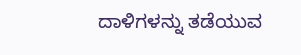ದಾಳಿಗಳನ್ನು ತಡೆಯುವ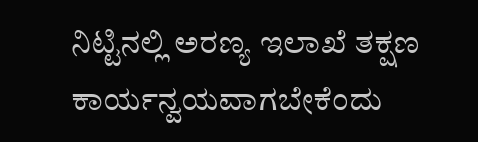ನಿಟ್ಟಿನಲ್ಲಿ ಅರಣ್ಯ ಇಲಾಖೆ ತಕ್ಷಣ ಕಾರ್ಯನ್ವಯವಾಗಬೇಕೆಂದು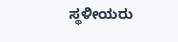ಸ್ಥಳೀಯರು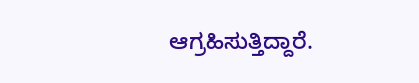ಆಗ್ರಹಿಸುತ್ತಿದ್ದಾರೆ.